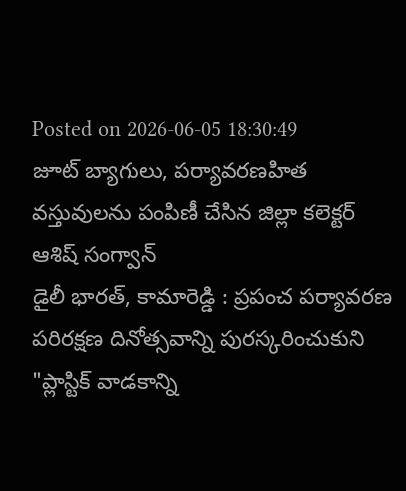Posted on 2026-06-05 18:30:49
జూట్ బ్యాగులు, పర్యావరణహిత వస్తువులను పంపిణీ చేసిన జిల్లా కలెక్టర్ ఆశిష్ సంగ్వాన్
డైలీ భారత్, కామారెడ్డి : ప్రపంచ పర్యావరణ పరిరక్షణ దినోత్సవాన్ని పురస్కరించుకుని "ప్లాస్టిక్ వాడకాన్ని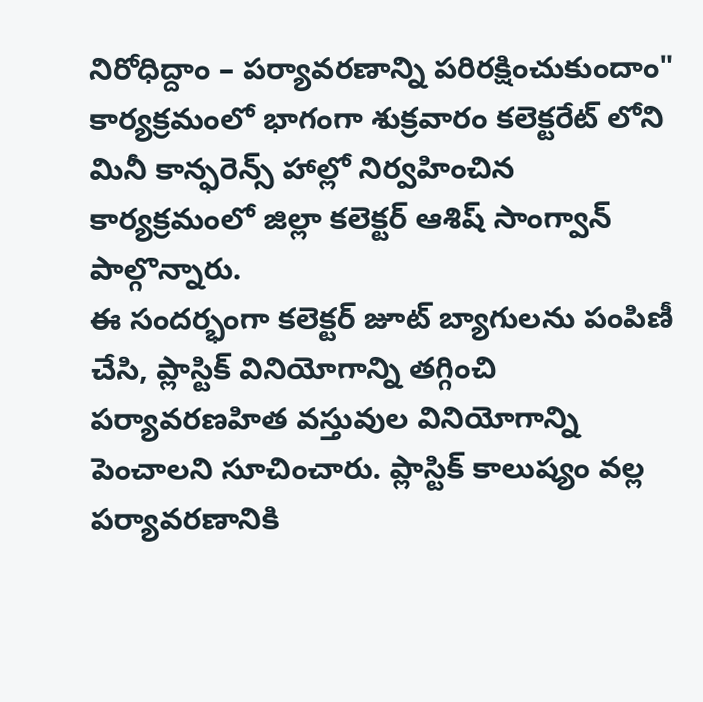నిరోధిద్దాం – పర్యావరణాన్ని పరిరక్షించుకుందాం" కార్యక్రమంలో భాగంగా శుక్రవారం కలెక్టరేట్ లోని మినీ కాన్ఫరెన్స్ హాల్లో నిర్వహించిన కార్యక్రమంలో జిల్లా కలెక్టర్ ఆశిష్ సాంగ్వాన్ పాల్గొన్నారు.
ఈ సందర్భంగా కలెక్టర్ జూట్ బ్యాగులను పంపిణీ చేసి, ప్లాస్టిక్ వినియోగాన్ని తగ్గించి పర్యావరణహిత వస్తువుల వినియోగాన్ని పెంచాలని సూచించారు. ప్లాస్టిక్ కాలుష్యం వల్ల పర్యావరణానికి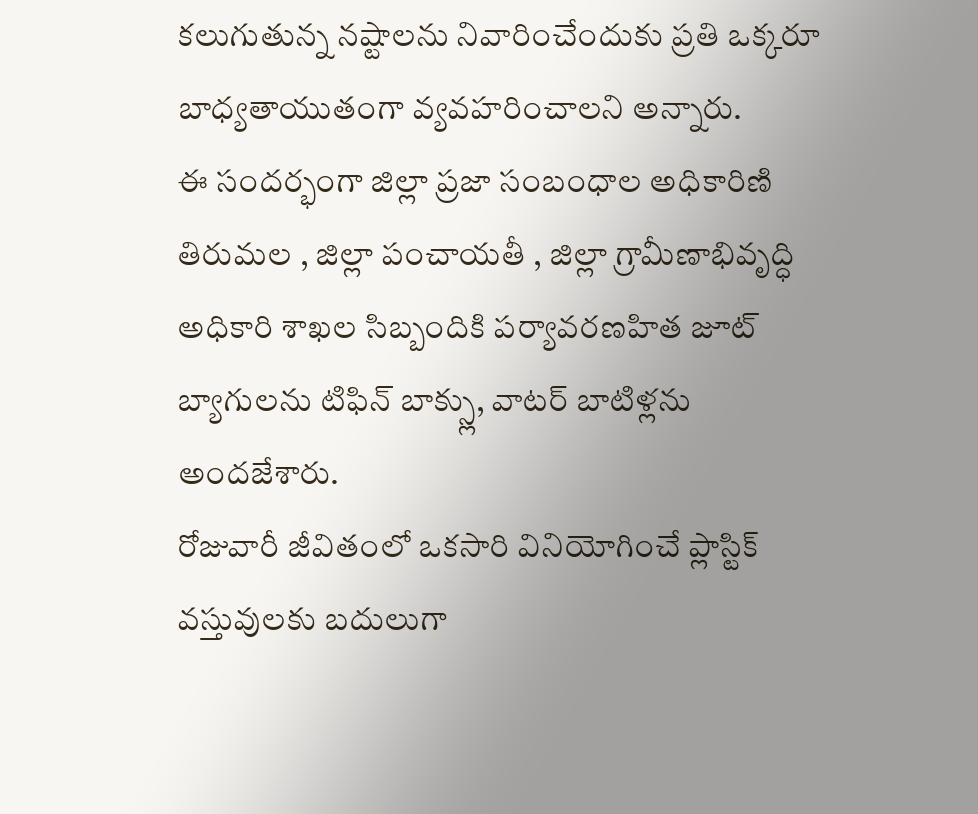కలుగుతున్న నష్టాలను నివారించేందుకు ప్రతి ఒక్కరూ బాధ్యతాయుతంగా వ్యవహరించాలని అన్నారు.
ఈ సందర్భంగా జిల్లా ప్రజా సంబంధాల అధికారిణి తిరుమల , జిల్లా పంచాయతీ , జిల్లా గ్రామీణాభివృద్ధి అధికారి శాఖల సిబ్బందికి పర్యావరణహిత జూట్ బ్యాగులను టిఫిన్ బాక్స్లు, వాటర్ బాటిళ్లను అందజేశారు.
రోజువారీ జీవితంలో ఒకసారి వినియోగించే ప్లాస్టిక్ వస్తువులకు బదులుగా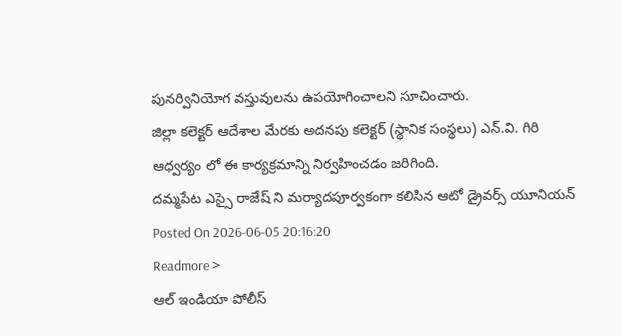పునర్వినియోగ వస్తువులను ఉపయోగించాలని సూచించారు.
జిల్లా కలెక్టర్ ఆదేశాల మేరకు అదనపు కలెక్టర్ (స్థానిక సంస్థలు) ఎన్.వి. గిరి ఆధ్వర్యం లో ఈ కార్యక్రమాన్ని నిర్వహించడం జరిగింది.
దమ్మపేట ఎస్సై రాజేష్ ని మర్యాదపూర్వకంగా కలిసిన ఆటో డ్రైవర్స్ యూనియన్
Posted On 2026-06-05 20:16:20
Readmore >
ఆల్ ఇండియా పోలీస్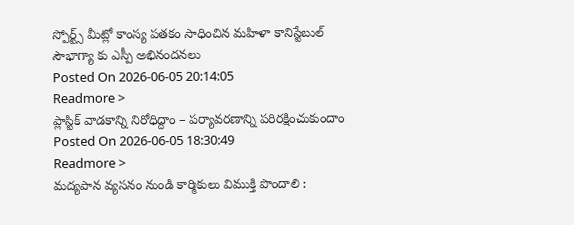స్పోర్ట్స్ మీట్లో కాంస్య పతకం సాధించిన మహిళా కానిస్టేబుల్ సౌభాగ్యా కు ఎస్పీ అభినందనలు
Posted On 2026-06-05 20:14:05
Readmore >
ప్లాస్టిక్ వాడకాన్ని నిరోధిద్దాం – పర్యావరణాన్ని పరిరక్షించుకుందాం
Posted On 2026-06-05 18:30:49
Readmore >
మద్యపాన వ్యసనం నుండి కార్మికులు విముక్తి పొందాలి :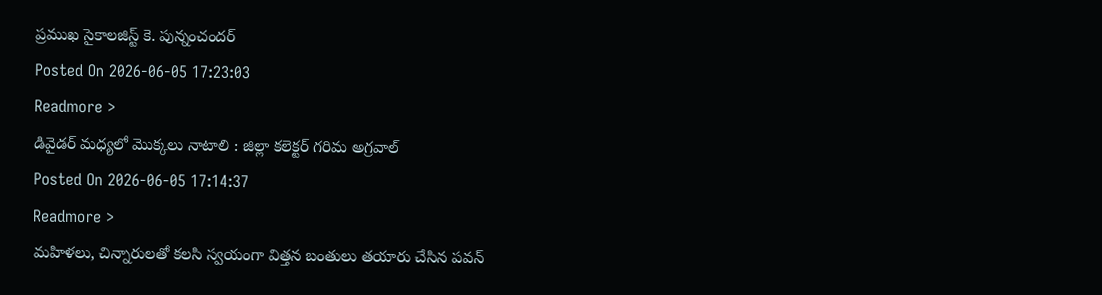ప్రముఖ సైకాలజిస్ట్ కె. పున్నంచందర్
Posted On 2026-06-05 17:23:03
Readmore >
డివైడర్ మధ్యలో మొక్కలు నాటాలి : జిల్లా కలెక్టర్ గరిమ అగ్రవాల్
Posted On 2026-06-05 17:14:37
Readmore >
మహిళలు, చిన్నారులతో కలసి స్వయంగా విత్తన బంతులు తయారు చేసిన పవన్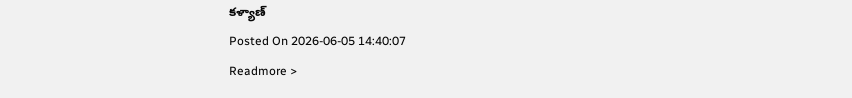కళ్యాణ్
Posted On 2026-06-05 14:40:07
Readmore >